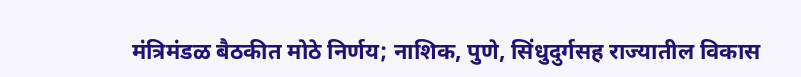मंत्रिमंडळ बैठकीत मोठे निर्णय; नाशिक, पुणे, सिंधुदुर्गसह राज्यातील विकास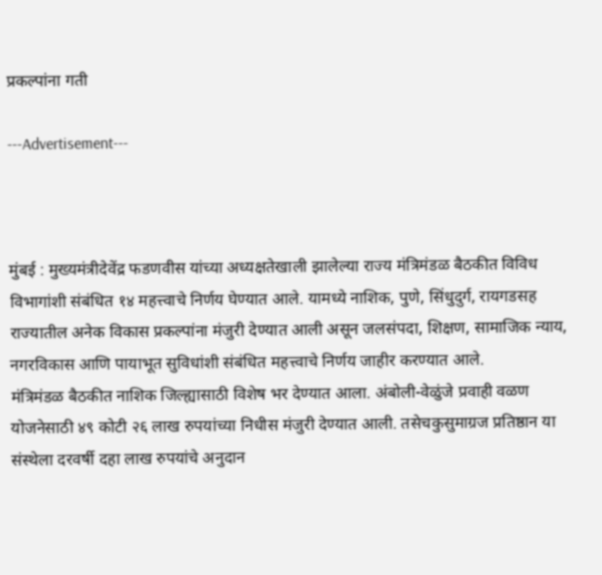प्रकल्पांना गती

---Advertisement---



मुंबई : मुख्यमंत्रीदेवेंद्र फडणवीस यांच्या अध्यक्षतेखाली झालेल्या राज्य मंत्रिमंडळ बैठकीत विविध विभागांशी संबंधित १४ महत्त्वाचे निर्णय घेण्यात आले. यामध्ये नाशिक, पुणे, सिंधुदुर्ग, रायगडसह राज्यातील अनेक विकास प्रकल्पांना मंजुरी देण्यात आली असून जलसंपदा, शिक्षण, सामाजिक न्याय, नगरविकास आणि पायाभूत सुविधांशी संबंधित महत्त्वाचे निर्णय जाहीर करण्यात आले.
मंत्रिमंडळ बैठकीत नाशिक जिल्ह्यासाठी विशेष भर देण्यात आला. अंबोली-वेळुंजे प्रवाही वळण योजनेसाठी ४९ कोटी २६ लाख रुपयांच्या निधीस मंजुरी देण्यात आली. तसेचकुसुमाग्रज प्रतिष्ठान या संस्थेला दरवर्षी दहा लाख रुपयांचे अनुदान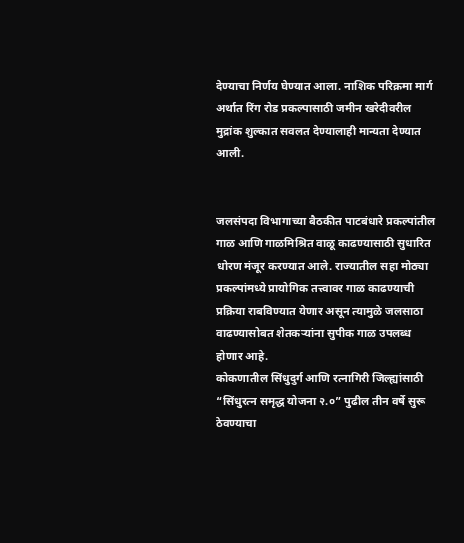देण्याचा निर्णय घेण्यात आला. नाशिक परिक्रमा मार्ग अर्थात रिंग रोड प्रकल्पासाठी जमीन खरेदीवरील मुद्रांक शुल्कात सवलत देण्यालाही मान्यता देण्यात आली.


जलसंपदा विभागाच्या बैठकीत पाटबंधारे प्रकल्पांतील गाळ आणि गाळमिश्रित वाळू काढण्यासाठी सुधारित धोरण मंजूर करण्यात आले. राज्यातील सहा मोठ्या प्रकल्पांमध्ये प्रायोगिक तत्त्वावर गाळ काढण्याची प्रक्रिया राबविण्यात येणार असून त्यामुळे जलसाठा वाढण्यासोबत शेतकऱ्यांना सुपीक गाळ उपलब्ध होणार आहे.
कोकणातील सिंधुदुर्ग आणि रत्नागिरी जिल्ह्यांसाठी “सिंधुरत्न समृद्ध योजना २.०” पुढील तीन वर्षे सुरू ठेवण्याचा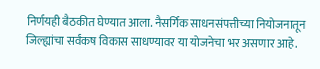निर्णयही बैठकीत घेण्यात आला. नैसर्गिक साधनसंपत्तीच्या नियोजनातून जिल्ह्यांचा सर्वंकष विकास साधण्यावर या योजनेचा भर असणार आहे.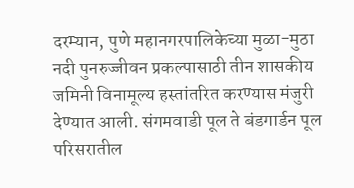दरम्यान, पुणे महानगरपालिकेच्या मुळा-मुठा नदी पुनरुज्जीवन प्रकल्पासाठी तीन शासकीय जमिनी विनामूल्य हस्तांतरित करण्यास मंजुरी देण्यात आली. संगमवाडी पूल ते बंडगार्डन पूल परिसरातील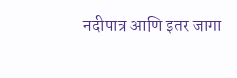नदीपात्र आणि इतर जागा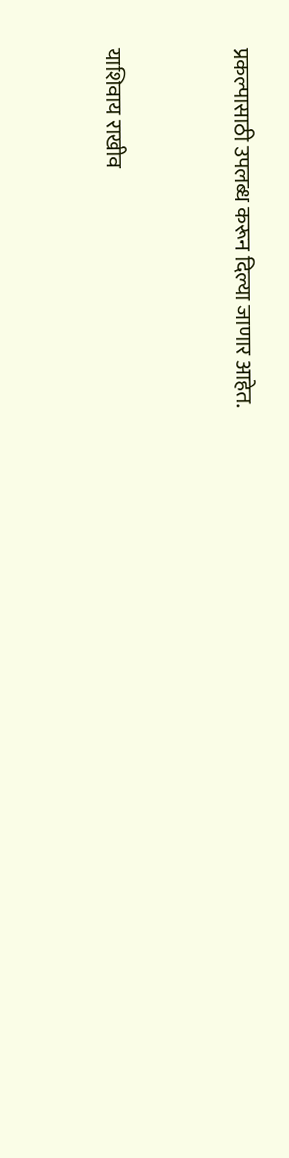प्रकल्पासाठी उपलब्ध करून दिल्या जाणार आहेत.


याशिवाय राखीव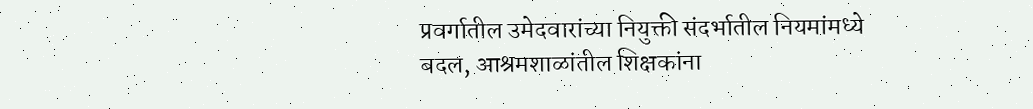प्रवर्गातील उमेदवारांच्या नियुक्ती संदर्भातील नियमांमध्ये बदल, आश्रमशाळांतील शिक्षकांना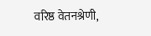वरिष्ठ वेतनश्रेणी,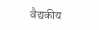वैद्यकीय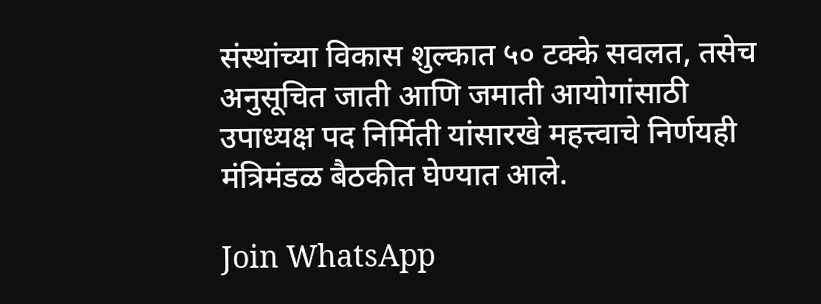संस्थांच्या विकास शुल्कात ५० टक्के सवलत, तसेच अनुसूचित जाती आणि जमाती आयोगांसाठी उपाध्यक्ष पद निर्मिती यांसारखे महत्त्वाचे निर्णयही मंत्रिमंडळ बैठकीत घेण्यात आले.

Join WhatsApp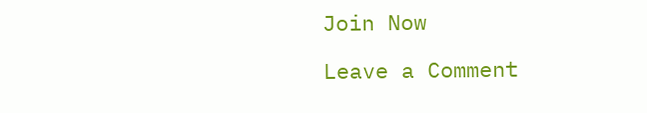Join Now

Leave a Comment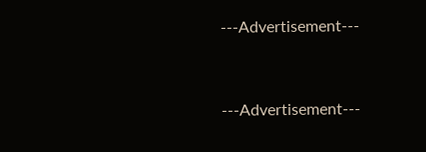---Advertisement---



---Advertisement---